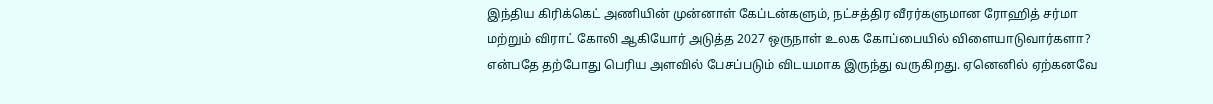இந்திய கிரிக்கெட் அணியின் முன்னாள் கேப்டன்களும், நட்சத்திர வீரர்களுமான ரோஹித் சர்மா மற்றும் விராட் கோலி ஆகியோர் அடுத்த 2027 ஒருநாள் உலக கோப்பையில் விளையாடுவார்களா? என்பதே தற்போது பெரிய அளவில் பேசப்படும் விடயமாக இருந்து வருகிறது. ஏனெனில் ஏற்கனவே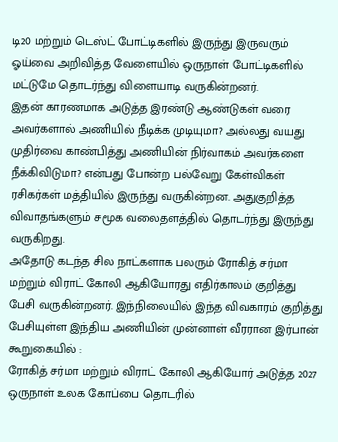டி20 மற்றும் டெஸ்ட் போட்டிகளில் இருந்து இருவரும் ஓய்வை அறிவித்த வேளையில் ஒருநாள் போட்டிகளில் மட்டுமே தொடர்ந்து விளையாடி வருகின்றனர்.
இதன் காரணமாக அடுத்த இரண்டு ஆண்டுகள் வரை அவர்களால் அணியில் நீடிக்க முடியுமா? அல்லது வயது முதிர்வை காண்பித்து அணியின் நிர்வாகம் அவர்களை நீக்கிவிடுமா? என்பது போன்ற பல்வேறு கேள்விகள் ரசிகர்கள் மத்தியில் இருந்து வருகின்றன. அதுகுறித்த விவாதங்களும் சமூக வலைதளத்தில் தொடர்ந்து இருந்து வருகிறது.
அதோடு கடந்த சில நாட்களாக பலரும் ரோகித் சர்மா மற்றும் விராட் கோலி ஆகியோரது எதிர்காலம் குறித்து பேசி வருகின்றனர். இந்நிலையில் இந்த விவகாரம் குறித்து பேசியுள்ள இந்திய அணியின் முன்னாள் வீரரான இர்பான் கூறுகையில் :
ரோகித் சர்மா மற்றும் விராட் கோலி ஆகியோர் அடுத்த 2027 ஒருநாள் உலக கோப்பை தொடரில்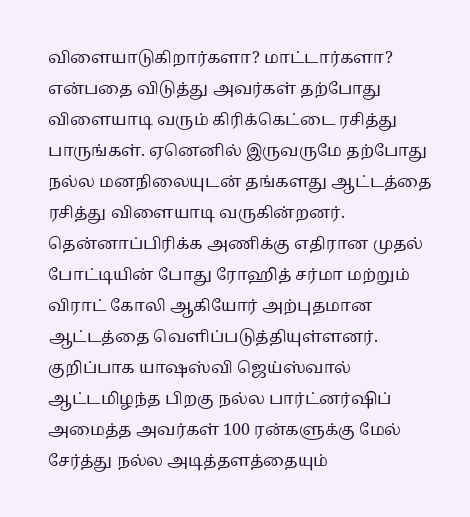விளையாடுகிறார்களா? மாட்டார்களா? என்பதை விடுத்து அவர்கள் தற்போது விளையாடி வரும் கிரிக்கெட்டை ரசித்து பாருங்கள். ஏனெனில் இருவருமே தற்போது நல்ல மனநிலையுடன் தங்களது ஆட்டத்தை ரசித்து விளையாடி வருகின்றனர்.
தென்னாப்பிரிக்க அணிக்கு எதிரான முதல் போட்டியின் போது ரோஹித் சர்மா மற்றும் விராட் கோலி ஆகியோர் அற்புதமான ஆட்டத்தை வெளிப்படுத்தியுள்ளனர். குறிப்பாக யாஷஸ்வி ஜெய்ஸ்வால் ஆட்டமிழந்த பிறகு நல்ல பார்ட்னர்ஷிப் அமைத்த அவர்கள் 100 ரன்களுக்கு மேல் சேர்த்து நல்ல அடித்தளத்தையும்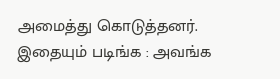அமைத்து கொடுத்தனர்.
இதையும் படிங்க : அவங்க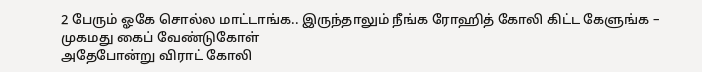2 பேரும் ஓகே சொல்ல மாட்டாங்க.. இருந்தாலும் நீங்க ரோஹித் கோலி கிட்ட கேளுங்க – முகமது கைப் வேண்டுகோள்
அதேபோன்று விராட் கோலி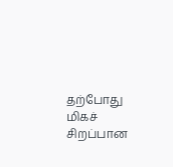தற்போது மிகச் சிறப்பான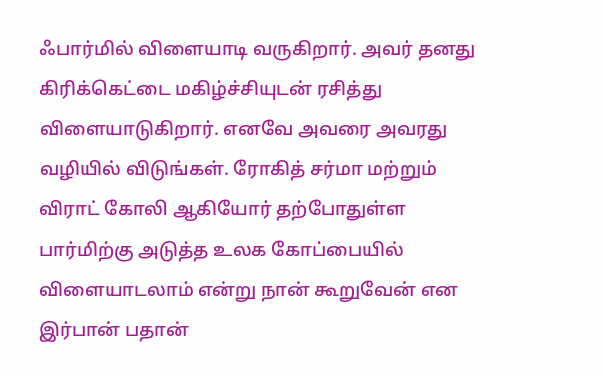ஃபார்மில் விளையாடி வருகிறார். அவர் தனது கிரிக்கெட்டை மகிழ்ச்சியுடன் ரசித்து விளையாடுகிறார். எனவே அவரை அவரது வழியில் விடுங்கள். ரோகித் சர்மா மற்றும் விராட் கோலி ஆகியோர் தற்போதுள்ள பார்மிற்கு அடுத்த உலக கோப்பையில் விளையாடலாம் என்று நான் கூறுவேன் என இர்பான் பதான்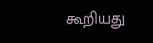கூறியது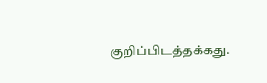குறிப்பிடத்தக்கது.